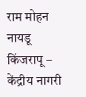राम मोहन नायडू किंजरापू – केंद्रीय नागरी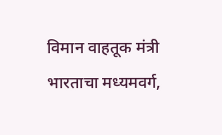विमान वाहतूक मंत्री
भारताचा मध्यमवर्ग,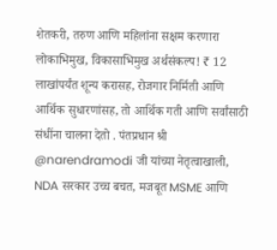शेतकरी, तरुण आणि महिलांना सक्षम करणारा लोकाभिमुख, विकासाभिमुख अर्थसंकल्प! ₹ 12 लाखांपर्यंत शून्य करासह, रोजगार निर्मिती आणि आर्थिक सुधारणांसह, तो आर्थिक गती आणि सर्वांसाठी संधींना चालना देतो . पंतप्रधान श्री @narendramodi जी यांच्या नेतृत्वाखाली, NDA सरकार उच्च बचत, मजबूत MSME आणि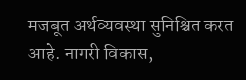मजबूत अर्थव्यवस्था सुनिश्चित करत आहे. नागरी विकास,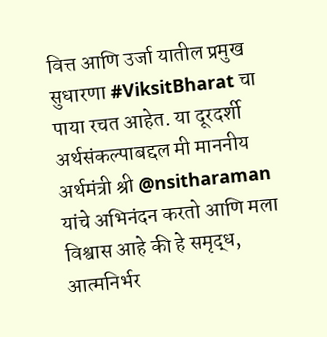वित्त आणि उर्जा यातील प्रमुख सुधारणा #ViksitBharat चा पाया रचत आहेत. या दूरदर्शी अर्थसंकल्पाबद्दल मी माननीय अर्थमंत्री श्री @nsitharaman यांचे अभिनंदन करतो आणि मला विश्वास आहे की हे समृद्ध, आत्मनिर्भर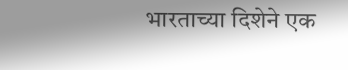भारताच्या दिशेने एक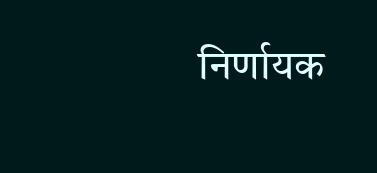निर्णायक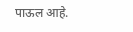पाऊल आहे.